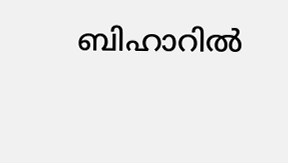ബിഹാറിൽ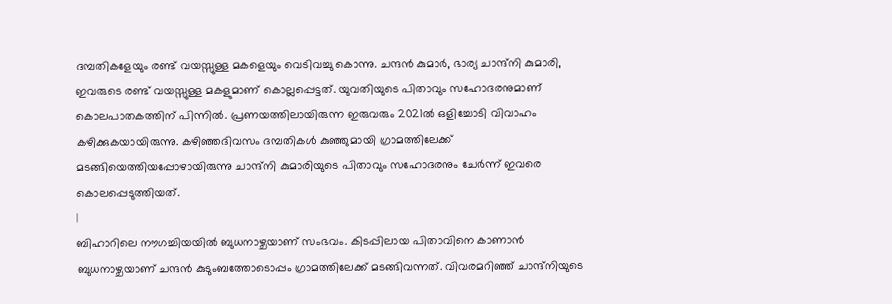ദമ്പതികളേയും രണ്ട് വയസ്സുള്ള മകളെയും വെടിവച്ചു കൊന്നു. ചന്ദൻ കുമാർ, ഭാര്യ ചാന്ദ്നി കുമാരി, ഇവരുടെ രണ്ട് വയസ്സുള്ള മകളുമാണ് കൊല്ലപ്പെട്ടത്. യുവതിയുടെ പിതാവും സഹോദരനുമാണ് കൊലപാതകത്തിന് പിന്നിൽ. പ്രണയത്തിലായിരുന്ന ഇരുവരും 2021ൽ ഒളിച്ചോടി വിവാഹം കഴിക്കുകയായിരുന്നു. കഴിഞ്ഞദിവസം ദമ്പതികൾ കുഞ്ഞുമായി ഗ്രാമത്തിലേക്ക് മടങ്ങിയെത്തിയപ്പോഴായിരുന്നു ചാന്ദ്നി കുമാരിയുടെ പിതാവും സഹോദരനും ചേർന്ന് ഇവരെ കൊലപ്പെടുത്തിയത്.
|
ബിഹാറിലെ നൗഗച്ചിയയിൽ ബുധനാഴ്ചയാണ് സംഭവം. കിടപ്പിലായ പിതാവിനെ കാണാൻ ബുധനാഴ്ചയാണ് ചന്ദൻ കുടുംബത്തോടൊപ്പം ഗ്രാമത്തിലേക്ക് മടങ്ങിവന്നത്. വിവരമറിഞ്ഞ് ചാന്ദ്നിയുടെ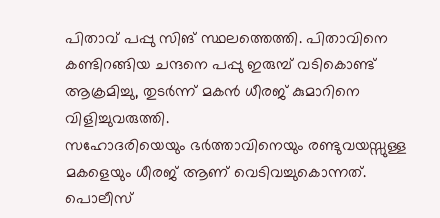പിതാവ് പപ്പു സിങ് സ്ഥലത്തെത്തി. പിതാവിനെ കണ്ടിറങ്ങിയ ചന്ദനെ പപ്പു ഇരുമ്പ് വടികൊണ്ട് ആക്രമിച്ചു, തുടർന്ന് മകൻ ധീരജ് കുമാറിനെ വിളിച്ചുവരുത്തി.
സഹോദരിയെയും ഭർത്താവിനെയും രണ്ടുവയസ്സുള്ള മകളെയും ധീരജ് ആണ് വെടിവച്ചുകൊന്നത്. പൊലീസ്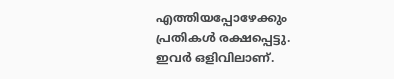എത്തിയപ്പോഴേക്കും പ്രതികൾ രക്ഷപ്പെട്ടു. ഇവർ ഒളിവിലാണ്.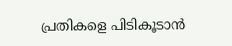പ്രതികളെ പിടികൂടാൻ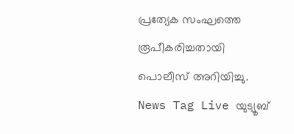പ്രത്യേക സംഘത്തെ രൂപീകരിച്ചതായി പൊലീസ് അറിയിച്ചു.
News Tag Live യുട്യൂബ്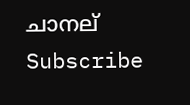ചാനല് Subscribe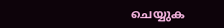ചെയ്യുക